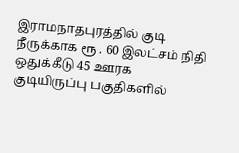இராமநாதபுரத்தில் குடி நீருக்காக ரூ . 60 இலட்சம் நிதி ஒதுக்கீடு 45 ஊரக குடியிருப்பு பகுதிகளில்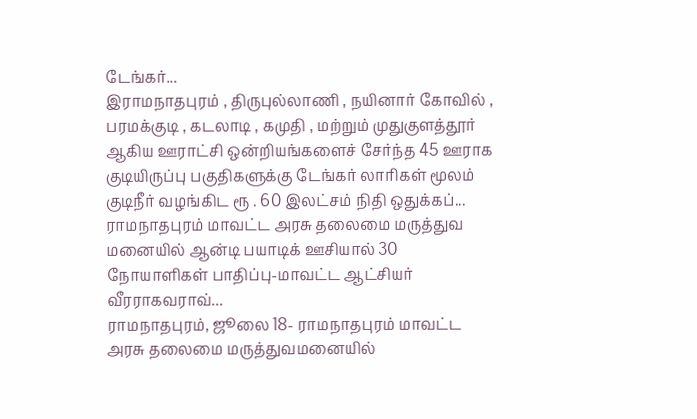டேங்கர்...
இராமநாதபுரம் , திருபுல்லாணி , நயினார் கோவில் , பரமக்குடி , கடலாடி , கமுதி , மற்றும் முதுகுளத்தூர் ஆகிய ஊராட்சி ஒன்றியங்களைச் சேர்ந்த 45 ஊராக குடியிருப்பு பகுதிகளுக்கு டேங்கர் லாரிகள் மூலம் குடிநீர் வழங்கிட ரூ . 60 இலட்சம் நிதி ஒதுக்கப்...
ராமநாதபுரம் மாவட்ட அரசு தலைமை மருத்துவ மனையில் ஆன்டி பயாடிக் ஊசியால் 30 நோயாளிகள் பாதிப்பு-மாவட்ட ஆட்சியர் வீரராகவராவ்...
ராமநாதபுரம், ஜூலை 18- ராமநாதபுரம் மாவட்ட அரசு தலைமை மருத்துவமனையில்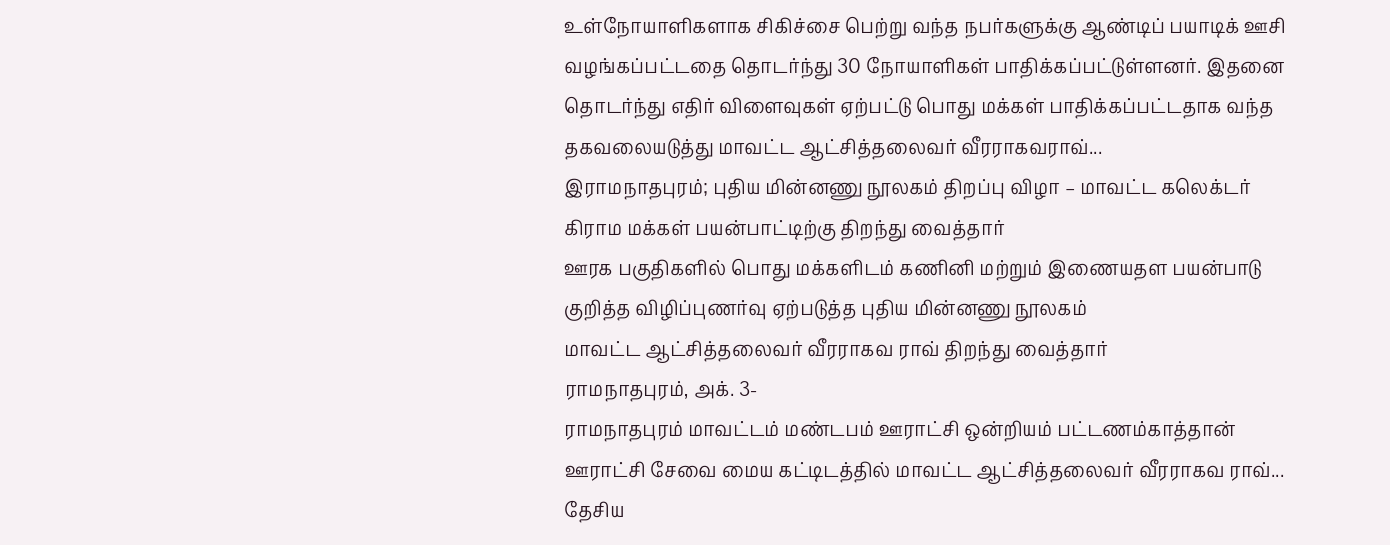உள்நோயாளிகளாக சிகிச்சை பெற்று வந்த நபர்களுக்கு ஆண்டிப் பயாடிக் ஊசி வழங்கப்பட்டதை தொடர்ந்து 30 நோயாளிகள் பாதிக்கப்பட்டுள்ளனர். இதனை தொடர்ந்து எதிர் விளைவுகள் ஏற்பட்டு பொது மக்கள் பாதிக்கப்பட்டதாக வந்த தகவலையடுத்து மாவட்ட ஆட்சித்தலைவர் வீரராகவராவ்...
இராமநாதபுரம்; புதிய மின்னணு நூலகம் திறப்பு விழா – மாவட்ட கலெக்டர் கிராம மக்கள் பயன்பாட்டிற்கு திறந்து வைத்தார்
ஊரக பகுதிகளில் பொது மக்களிடம் கணினி மற்றும் இணையதள பயன்பாடு குறித்த விழிப்புணர்வு ஏற்படுத்த புதிய மின்னணு நூலகம்
மாவட்ட ஆட்சித்தலைவர் வீரராகவ ராவ் திறந்து வைத்தார்
ராமநாதபுரம், அக். 3-
ராமநாதபுரம் மாவட்டம் மண்டபம் ஊராட்சி ஒன்றியம் பட்டணம்காத்தான் ஊராட்சி சேவை மைய கட்டிடத்தில் மாவட்ட ஆட்சித்தலைவர் வீரராகவ ராவ்...
தேசிய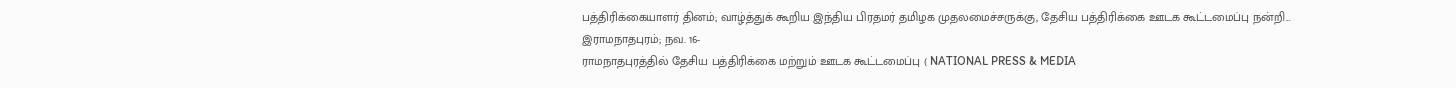பத்திரிக்கையாளர் தினம்; வாழ்த்துக் கூறிய இந்திய பிரதமர் தமிழக முதலமைச்சருக்கு, தேசிய பத்திரிக்கை ஊடக கூட்டமைப்பு நன்றி...
இராமநாதபுரம்; நவ. 16-
ராமநாதபுரத்தில் தேசிய பத்திரிக்கை மற்றும் ஊடக கூட்டமைப்பு ( NATIONAL PRESS & MEDIA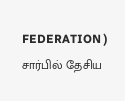FEDERATION ) சார்பில் தேசிய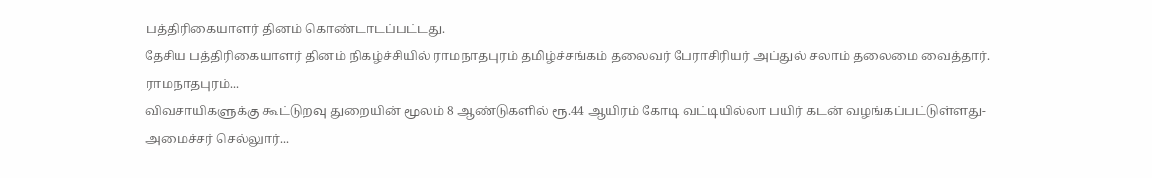பத்திரிகையாளர் தினம் கொண்டாடப்பட்டது.
தேசிய பத்திரிகையாளர் தினம் நிகழ்ச்சியில் ராமநாதபுரம் தமிழ்ச்சங்கம் தலைவர் பேராசிரியர் அப்துல் சலாம் தலைமை வைத்தார். ராமநாதபுரம்...
விவசாயிகளுக்கு கூட்டுறவு துறையின் மூலம் 8 ஆண்டுகளில் ரூ.44 ஆயிரம் கோடி வட்டியில்லா பயிர் கடன் வழங்கப்பட்டுள்ளது-அமைச்சர் செல்லுார்...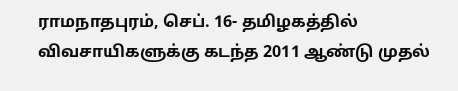ராமநாதபுரம், செப். 16- தமிழகத்தில் விவசாயிகளுக்கு கடந்த 2011 ஆண்டு முதல்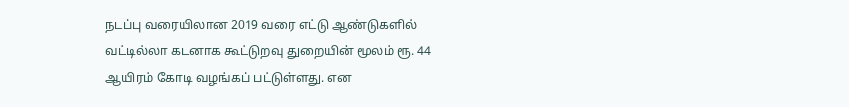நடப்பு வரையிலான 2019 வரை எட்டு ஆண்டுகளில் வட்டில்லா கடனாக கூட்டுறவு துறையின் மூலம் ரூ. 44 ஆயிரம் கோடி வழங்கப் பட்டுள்ளது. என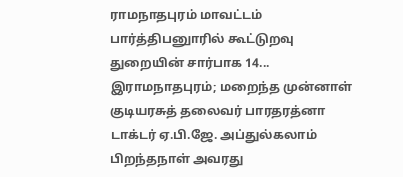ராமநாதபுரம் மாவட்டம் பார்த்திபனுாரில் கூட்டுறவு துறையின் சார்பாக 14...
இராமநாதபுரம்; மறைந்த முன்னாள் குடியரசுத் தலைவர் பாரதரத்னா டாக்டர் ஏ.பி.ஜே. அப்துல்கலாம் பிறந்தநாள் அவரது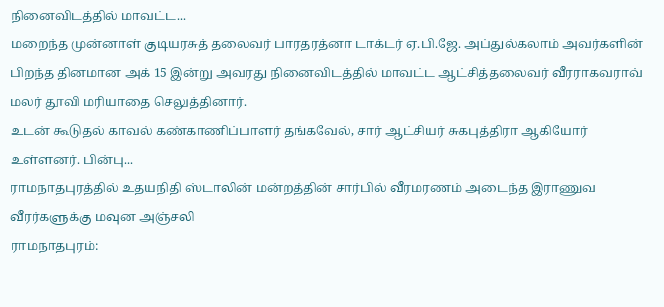நினைவிடத்தில் மாவட்ட...
மறைந்த முன்னாள் குடியரசுத் தலைவர் பாரதரத்னா டாக்டர் ஏ.பி.ஜே. அப்துல்கலாம் அவர்களின் பிறந்த தினமான அக் 15 இன்று அவரது நினைவிடத்தில் மாவட்ட ஆட்சித்தலைவர் வீரராகவராவ் மலர் தூவி மரியாதை செலுத்தினார்.
உடன் கூடுதல் காவல் கண்காணிப்பாளர் தங்கவேல், சார் ஆட்சியர் சுகபுத்திரா ஆகியோர் உள்ளனர். பின்பு...
ராமநாதபுரத்தில் உதயநிதி ஸ்டாலின் மன்றத்தின் சார்பில் வீரமரணம் அடைந்த இராணுவ வீரர்களுக்கு மவுன அஞ்சலி
ராமநாதபுரம்: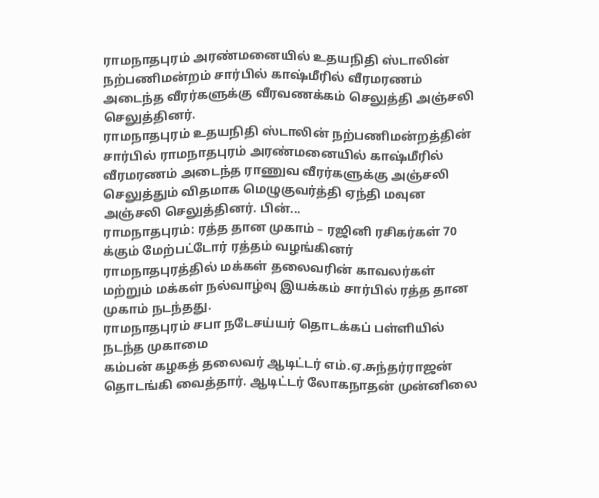ராமநாதபுரம் அரண்மனையில் உதயநிதி ஸ்டாலின் நற்பணிமன்றம் சார்பில் காஷ்மீரில் வீரமரணம் அடைந்த வீரர்களுக்கு வீரவணக்கம் செலுத்தி அஞ்சலி செலுத்தினர்.
ராமநாதபுரம் உதயநிதி ஸ்டாலின் நற்பணிமன்றத்தின் சார்பில் ராமநாதபுரம் அரண்மனையில் காஷ்மீரில் வீரமரணம் அடைந்த ராணுவ வீரர்களுக்கு அஞ்சலி செலுத்தும் விதமாக மெழுகுவர்த்தி ஏந்தி மவுன அஞ்சலி செலுத்தினர். பின்...
ராமநாதபுரம்: ரத்த தான முகாம் – ரஜினி ரசிகர்கள் 70 க்கும் மேற்பட்டோர் ரத்தம் வழங்கினர்
ராமநாதபுரத்தில் மக்கள் தலைவரின் காவலர்கள் மற்றும் மக்கள் நல்வாழ்வு இயக்கம் சார்பில் ரத்த தான முகாம் நடந்தது.
ராமநாதபுரம் சபா நடேசய்யர் தொடக்கப் பள்ளியில் நடந்த முகாமை
கம்பன் கழகத் தலைவர் ஆடிட்டர் எம்.ஏ.சுந்தர்ராஜன் தொடங்கி வைத்தார். ஆடிட்டர் லோகநாதன் முன்னிலை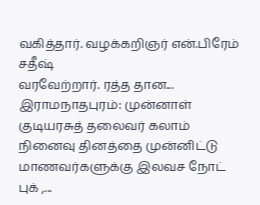வகித்தார். வழக்கறிஞர் என்.பிரேம் சதீஷ்
வரவேற்றார். ரத்த தான...
இராமநாதபுரம்: முன்னாள் குடியரசுத் தலைவர் கலாம் நினைவு தினத்தை முன்னிட்டு மாணவர்களுக்கு இலவச நோட் புக் ,...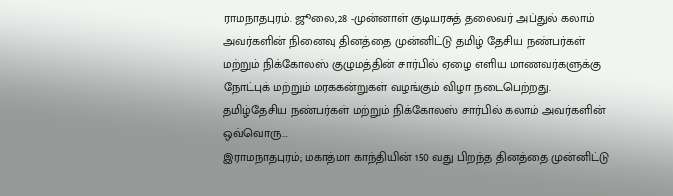ராமநாதபுரம். ஜூலை,28 -முன்னாள் குடியரசுத் தலைவர் அப்துல் கலாம் அவர்களின் நினைவு தினத்தை முன்னிட்டு தமிழ் தேசிய நண்பர்கள் மற்றும் நிக்கோலஸ் குழுமத்தின் சார்பில் ஏழை எளிய மாணவர்களுக்கு நோட்புக் மற்றும் மரககன்றுகள் வழங்கும் விழா நடைபெற்றது.
தமிழ்தேசிய நண்பர்கள் மற்றும் நிக்கோலஸ் சார்பில் கலாம் அவர்களின் ஒவ்வொரு...
இராமநாதபுரம்; மகாத்மா காந்தியின் 150 வது பிறந்த தினத்தை முன்னிட்டு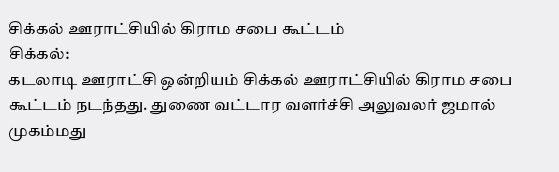சிக்கல் ஊராட்சியில் கிராம சபை கூட்டம்
சிக்கல்:
கடலாடி ஊராட்சி ஒன்றியம் சிக்கல் ஊராட்சியில் கிராம சபை கூட்டம் நடந்தது. துணை வட்டார வளர்ச்சி அலுவலர் ஜமால் முகம்மது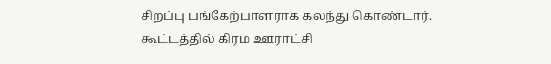சிறப்பு பங்கேற்பாளராக கலந்து கொண்டார். கூட்டத்தில் கிரம ஊராட்சி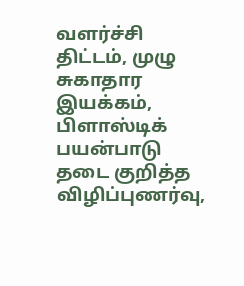வளர்ச்சி திட்டம், முழு சுகாதார இயக்கம், பிளாஸ்டிக் பயன்பாடு தடை குறித்த விழிப்புணர்வு,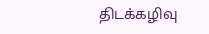திடக்கழிவு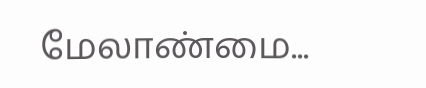மேலாண்மை...